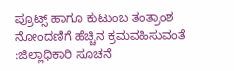ಪ್ರೂಟ್ಸ್ ಹಾಗೂ ಕುಟುಂಬ ತಂತ್ರಾಂಶ ನೋಂದಣಿಗೆ ಹೆಚ್ಚಿನ ಕ್ರಮವಹಿಸುವಂತೆ :ಜಿಲ್ಲಾಧಿಕಾರಿ ಸೂಚನೆ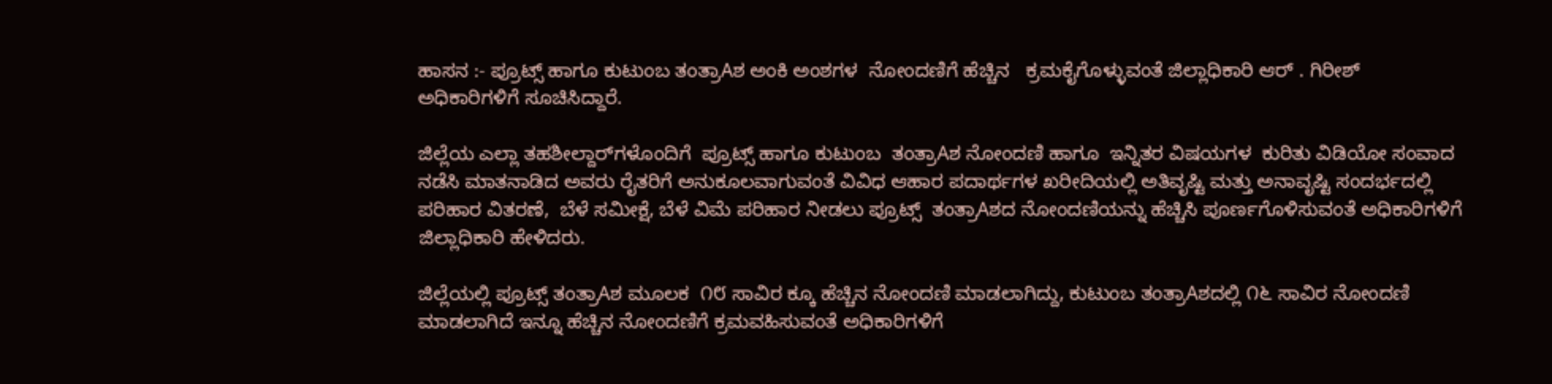ಹಾಸನ :- ಪ್ರೂಟ್ಸ್ ಹಾಗೂ ಕುಟುಂಬ ತಂತ್ರಾAಶ ಅಂಕಿ ಅಂಶಗಳ  ನೋಂದಣಿಗೆ ಹೆಚ್ಚಿನ   ಕ್ರಮಕೈಗೊಳ್ಳುವಂತೆ ಜಿಲ್ಲಾಧಿಕಾರಿ ಆರ್ . ಗಿರೀಶ್ ಅಧಿಕಾರಿಗಳಿಗೆ ಸೂಚಿಸಿದ್ದಾರೆ.

ಜಿಲ್ಲೆಯ ಎಲ್ಲಾ ತಹಶೀಲ್ದಾರ್‌ಗಳೊಂದಿಗೆ  ಪ್ರೂಟ್ಸ್ ಹಾಗೂ ಕುಟುಂಬ  ತಂತ್ರಾAಶ ನೋಂದಣಿ ಹಾಗೂ  ಇನ್ನಿತರ ವಿಷಯಗಳ  ಕುರಿತು ವಿಡಿಯೋ ಸಂವಾದ ನಡೆಸಿ ಮಾತನಾಡಿದ ಅವರು ರೈತರಿಗೆ ಅನುಕೂಲವಾಗುವಂತೆ ವಿವಿಧ ಆಹಾರ ಪದಾರ್ಥಗಳ ಖರೀದಿಯಲ್ಲಿ ಅತಿವೃಷ್ಟಿ ಮತ್ತು ಅನಾವೃಷ್ಟಿ ಸಂದರ್ಭದಲ್ಲಿ ಪರಿಹಾರ ವಿತರಣೆ,  ಬೆಳೆ ಸಮೀಕ್ಷೆ, ಬೆಳೆ ವಿಮೆ ಪರಿಹಾರ ನೀಡಲು ಪ್ರೂಟ್ಸ್  ತಂತ್ರಾAಶದ ನೋಂದಣಿಯನ್ನು ಹೆಚ್ಚಿಸಿ ಪೂರ್ಣಗೊಳಿಸುವಂತೆ ಅಧಿಕಾರಿಗಳಿಗೆ ಜಿಲ್ಲಾಧಿಕಾರಿ ಹೇಳಿದರು.

ಜಿಲ್ಲೆಯಲ್ಲಿ ಪ್ರೂಟ್ಸ್ ತಂತ್ರಾAಶ ಮೂಲಕ  ೧೮ ಸಾವಿರ ಕ್ಕೂ ಹೆಚ್ಚಿನ ನೋಂದಣಿ ಮಾಡಲಾಗಿದ್ದು, ಕುಟುಂಬ ತಂತ್ರಾAಶದಲ್ಲಿ ೧೬ ಸಾವಿರ ನೋಂದಣಿ ಮಾಡಲಾಗಿದೆ ಇನ್ನೂ ಹೆಚ್ಚಿನ ನೋಂದಣಿಗೆ ಕ್ರಮವಹಿಸುವಂತೆ ಅಧಿಕಾರಿಗಳಿಗೆ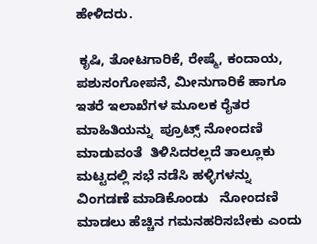ಹೇಳಿದರು.

 ಕೃಷಿ, ತೋಟಗಾರಿಕೆ, ರೇಷ್ಮೆ, ಕಂದಾಯ, ಪಶುಸಂಗೋಪನೆ, ಮೀನುಗಾರಿಕೆ ಹಾಗೂ ಇತರೆ ಇಲಾಖೆಗಳ ಮೂಲಕ ರೈತರ ಮಾಹಿತಿಯನ್ನು  ಪ್ರೂಟ್ಸ್ ನೋಂದಣಿ ಮಾಡುವಂತೆ  ತಿಳಿಸಿದರಲ್ಲದೆ ತಾಲ್ಲೂಕು ಮಟ್ಟದಲ್ಲಿ ಸಭೆ ನಡೆಸಿ ಹಳ್ಳಿಗಳನ್ನು ವಿಂಗಡಣೆ ಮಾಡಿಕೊಂಡು   ನೋಂದಣಿ ಮಾಡಲು ಹೆಚ್ಚಿನ ಗಮನಹರಿಸಬೇಕು ಎಂದು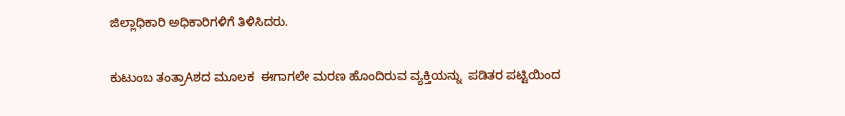ಜಿಲ್ಲಾಧಿಕಾರಿ ಅಧಿಕಾರಿಗಳಿಗೆ ತಿಳಿಸಿದರು.

ಕುಟುಂಬ ತಂತ್ರಾAಶದ ಮೂಲಕ  ಈಗಾಗಲೇ ಮರಣ ಹೊಂದಿರುವ ವ್ಯಕ್ತಿಯನ್ನು  ಪಡಿತರ ಪಟ್ಟಿಯಿಂದ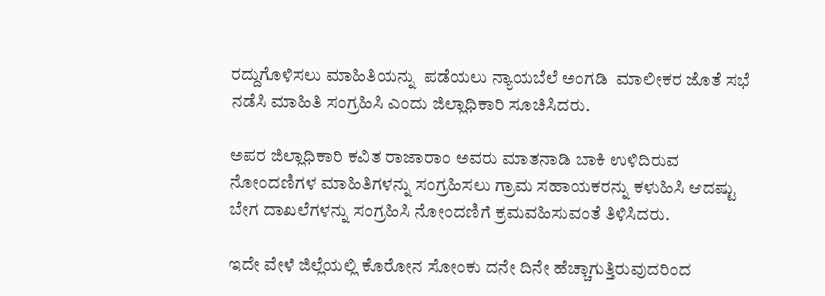ರದ್ದುಗೊಳಿಸಲು ಮಾಹಿತಿಯನ್ನು  ಪಡೆಯಲು ನ್ಯಾಯಬೆಲೆ ಅಂಗಡಿ  ಮಾಲೀಕರ ಜೊತೆ ಸಭೆ ನಡೆಸಿ ಮಾಹಿತಿ ಸಂಗ್ರಹಿಸಿ ಎಂದು ಜಿಲ್ಲಾಧಿಕಾರಿ ಸೂಚಿಸಿದರು.

ಅಪರ ಜಿಲ್ಲಾಧಿಕಾರಿ ಕವಿತ ರಾಜಾರಾಂ ಅವರು ಮಾತನಾಡಿ ಬಾಕಿ ಉಳಿದಿರುವ ನೋಂದಣಿಗಳ ಮಾಹಿತಿಗಳನ್ನು ಸಂಗ್ರಹಿಸಲು ಗ್ರಾಮ ಸಹಾಯಕರನ್ನು ಕಳುಹಿಸಿ ಆದಷ್ಟು ಬೇಗ ದಾಖಲೆಗಳನ್ನು ಸಂಗ್ರಹಿಸಿ ನೋಂದಣಿಗೆ ಕ್ರಮವಹಿಸುವಂತೆ ತಿಳಿಸಿದರು.

ಇದೇ ವೇಳೆ ಜಿಲ್ಲೆಯಲ್ಲಿ ಕೊರೋನ ಸೋಂಕು ದನೇ ದಿನೇ ಹೆಚ್ಚಾಗುತ್ತಿರುವುದರಿಂದ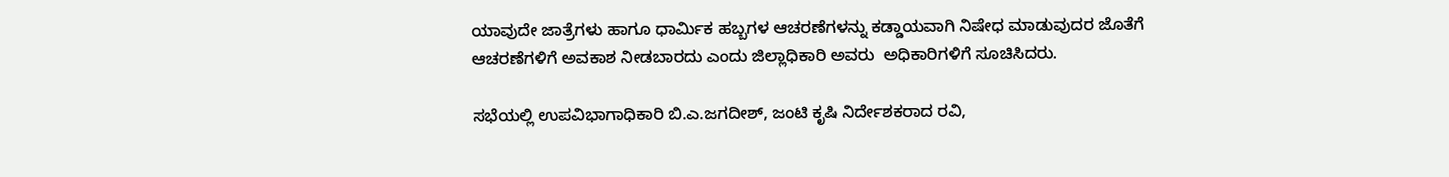ಯಾವುದೇ ಜಾತ್ರೆಗಳು ಹಾಗೂ ಧಾರ್ಮಿಕ ಹಬ್ಬಗಳ ಆಚರಣೆಗಳನ್ನು ಕಡ್ಡಾಯವಾಗಿ ನಿಷೇಧ ಮಾಡುವುದರ ಜೊತೆಗೆ ಆಚರಣೆಗಳಿಗೆ ಅವಕಾಶ ನೀಡಬಾರದು ಎಂದು ಜಿಲ್ಲಾಧಿಕಾರಿ ಅವರು  ಅಧಿಕಾರಿಗಳಿಗೆ ಸೂಚಿಸಿದರು.

ಸಭೆಯಲ್ಲಿ ಉಪವಿಭಾಗಾಧಿಕಾರಿ ಬಿ.ಎ.ಜಗದೀಶ್, ಜಂಟಿ ಕೃಷಿ ನಿರ್ದೇಶಕರಾದ ರವಿ,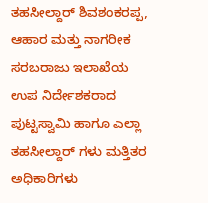ತಹಸೀಲ್ದಾರ್ ಶಿವಶಂಕರಪ್ಪ,   ಆಹಾರ ಮತ್ತು ನಾಗರೀಕ ಸರಬರಾಜು ಇಲಾಖೆಯ ಉಪ ನಿರ್ದೇಶಕರಾದ ಪುಟ್ಟಸ್ವಾಮಿ ಹಾಗೂ ಎಲ್ಲಾ ತಹಸೀಲ್ದಾರ್ ಗಳು ಮತ್ತಿತರ ಅಧಿಕಾರಿಗಳು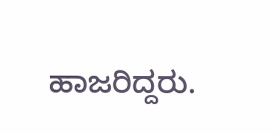ಹಾಜರಿದ್ದರು.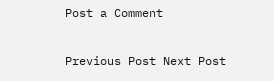Post a Comment

Previous Post Next Post